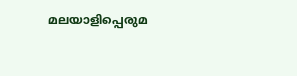മലയാളിപ്പെരുമ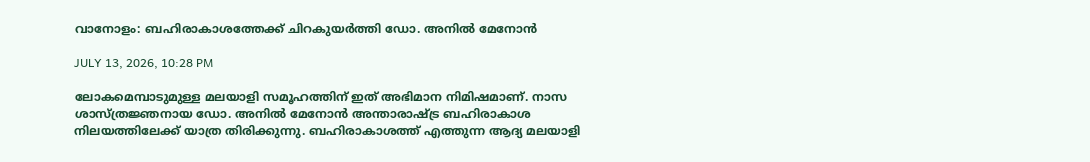വാനോളം: ബഹിരാകാശത്തേക്ക് ചിറകുയര്‍ത്തി ഡോ. അനില്‍ മേനോന്‍

JULY 13, 2026, 10:28 PM

ലോകമെമ്പാടുമുള്ള മലയാളി സമൂഹത്തിന് ഇത് അഭിമാന നിമിഷമാണ്. നാസ ശാസ്ത്രജ്ഞനായ ഡോ. അനില്‍ മേനോന്‍ അന്താരാഷ്ട്ര ബഹിരാകാശ നിലയത്തിലേക്ക് യാത്ര തിരിക്കുന്നു. ബഹിരാകാശത്ത് എത്തുന്ന ആദ്യ മലയാളി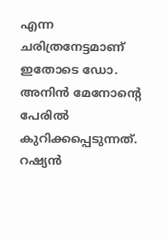എന്ന ചരിത്രനേട്ടമാണ് ഇതോടെ ഡോ. അനിന്‍ മേനോന്റെ പേരില്‍ കുറിക്കപ്പെടുന്നത്. റഷ്യന്‍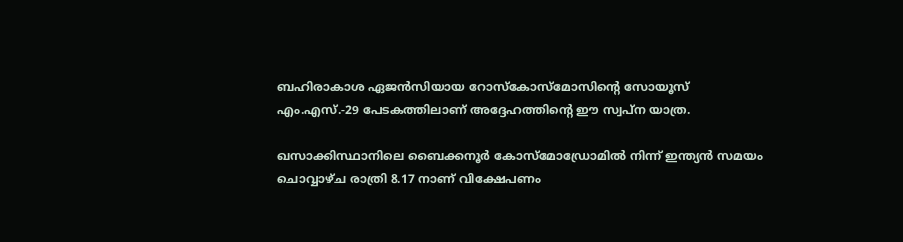ബഹിരാകാശ ഏജന്‍സിയായ റോസ്‌കോസ്‌മോസിന്റെ സോയൂസ് എം.എസ്.-29 പേടകത്തിലാണ് അദ്ദേഹത്തിന്റെ ഈ സ്വപ്ന യാത്ര.

ഖസാക്കിസ്ഥാനിലെ ബൈക്കനൂര്‍ കോസ്‌മോഡ്രോമില്‍ നിന്ന് ഇന്ത്യന്‍ സമയം ചൊവ്വാഴ്ച രാത്രി 8.17 നാണ് വിക്ഷേപണം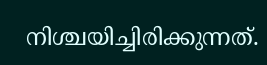നിശ്ചയിച്ചിരിക്കുന്നത്.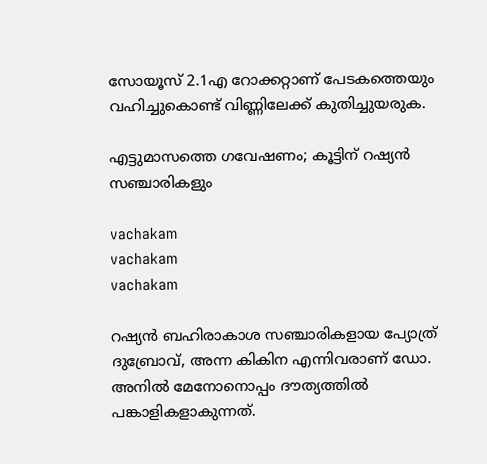സോയൂസ് 2.1എ റോക്കറ്റാണ് പേടകത്തെയും വഹിച്ചുകൊണ്ട് വിണ്ണിലേക്ക് കുതിച്ചുയരുക.

എട്ടുമാസത്തെ ഗവേഷണം; കൂട്ടിന് റഷ്യന്‍ സഞ്ചാരികളും

vachakam
vachakam
vachakam

റഷ്യന്‍ ബഹിരാകാശ സഞ്ചാരികളായ പ്യോത്ര് ദുബ്രോവ്, അന്ന കികിന എന്നിവരാണ് ഡോ. അനില്‍ മേനോനൊപ്പം ദൗത്യത്തില്‍ പങ്കാളികളാകുന്നത്.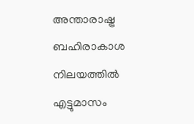അന്താരാഷ്ട്ര ബഹിരാകാശ നിലയത്തില്‍ എട്ടുമാസം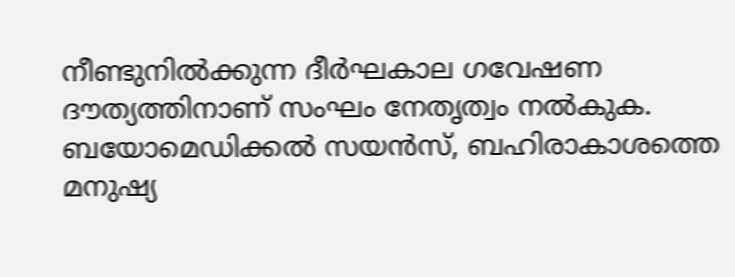നീണ്ടുനില്‍ക്കുന്ന ദീര്‍ഘകാല ഗവേഷണ ദൗത്യത്തിനാണ് സംഘം നേതൃത്വം നല്‍കുക. ബയോമെഡിക്കല്‍ സയന്‍സ്, ബഹിരാകാശത്തെ മനുഷ്യ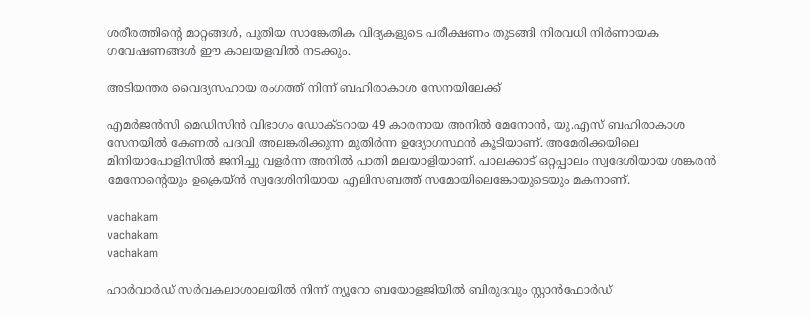ശരീരത്തിന്റെ മാറ്റങ്ങള്‍, പുതിയ സാങ്കേതിക വിദ്യകളുടെ പരീക്ഷണം തുടങ്ങി നിരവധി നിര്‍ണായക ഗവേഷണങ്ങള്‍ ഈ കാലയളവില്‍ നടക്കും.

അടിയന്തര വൈദ്യസഹായ രംഗത്ത് നിന്ന് ബഹിരാകാശ സേനയിലേക്ക്

എമര്‍ജന്‍സി മെഡിസിന്‍ വിഭാഗം ഡോക്ടറായ 49 കാരനായ അനില്‍ മേനോന്‍, യു.എസ് ബഹിരാകാശ സേനയില്‍ കേണല്‍ പദവി അലങ്കരിക്കുന്ന മുതിര്‍ന്ന ഉദ്യോഗസ്ഥന്‍ കൂടിയാണ്. അമേരിക്കയിലെ മിനിയാപോളിസില്‍ ജനിച്ചു വളര്‍ന്ന അനില്‍ പാതി മലയാളിയാണ്. പാലക്കാട് ഒറ്റപ്പാലം സ്വദേശിയായ ശങ്കരന്‍ മേനോന്റെയും ഉക്രെയ്ന്‍ സ്വദേശിനിയായ എലിസബത്ത് സമോയിലെങ്കോയുടെയും മകനാണ്.

vachakam
vachakam
vachakam

ഹാര്‍വാര്‍ഡ് സര്‍വകലാശാലയില്‍ നിന്ന് ന്യൂറോ ബയോളജിയില്‍ ബിരുദവും സ്റ്റാന്‍ഫോര്‍ഡ്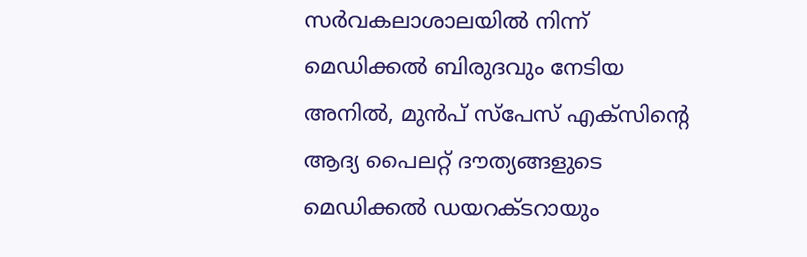സര്‍വകലാശാലയില്‍ നിന്ന് മെഡിക്കല്‍ ബിരുദവും നേടിയ അനില്‍, മുന്‍പ് സ്‌പേസ് എക്‌സിന്റെ ആദ്യ പൈലറ്റ് ദൗത്യങ്ങളുടെ മെഡിക്കല്‍ ഡയറക്ടറായും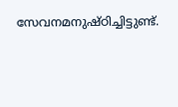സേവനമനുഷ്ഠിച്ചിട്ടുണ്ട്.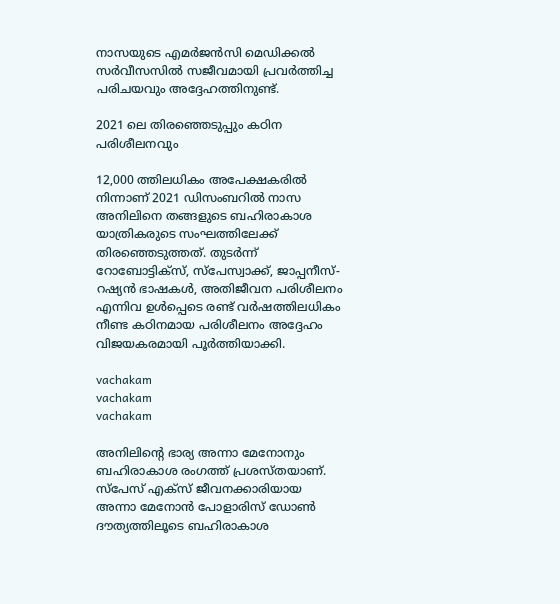നാസയുടെ എമര്‍ജന്‍സി മെഡിക്കല്‍ സര്‍വീസസില്‍ സജീവമായി പ്രവര്‍ത്തിച്ച പരിചയവും അദ്ദേഹത്തിനുണ്ട്.

2021 ലെ തിരഞ്ഞെടുപ്പും കഠിന പരിശീലനവും

12,000 ത്തിലധികം അപേക്ഷകരില്‍ നിന്നാണ് 2021 ഡിസംബറില്‍ നാസ അനിലിനെ തങ്ങളുടെ ബഹിരാകാശ യാത്രികരുടെ സംഘത്തിലേക്ക് തിരഞ്ഞെടുത്തത്. തുടര്‍ന്ന് റോബോട്ടിക്‌സ്, സ്പേസ്വാക്ക്, ജാപ്പനീസ്-റഷ്യന്‍ ഭാഷകള്‍, അതിജീവന പരിശീലനം എന്നിവ ഉള്‍പ്പെടെ രണ്ട് വര്‍ഷത്തിലധികം നീണ്ട കഠിനമായ പരിശീലനം അദ്ദേഹം വിജയകരമായി പൂര്‍ത്തിയാക്കി.

vachakam
vachakam
vachakam

അനിലിന്റെ ഭാര്യ അന്നാ മേനോനും ബഹിരാകാശ രംഗത്ത് പ്രശസ്തയാണ്. സ്‌പേസ് എക്‌സ് ജീവനക്കാരിയായ അന്നാ മേനോന്‍ പോളാരിസ് ഡോണ്‍ ദൗത്യത്തിലൂടെ ബഹിരാകാശ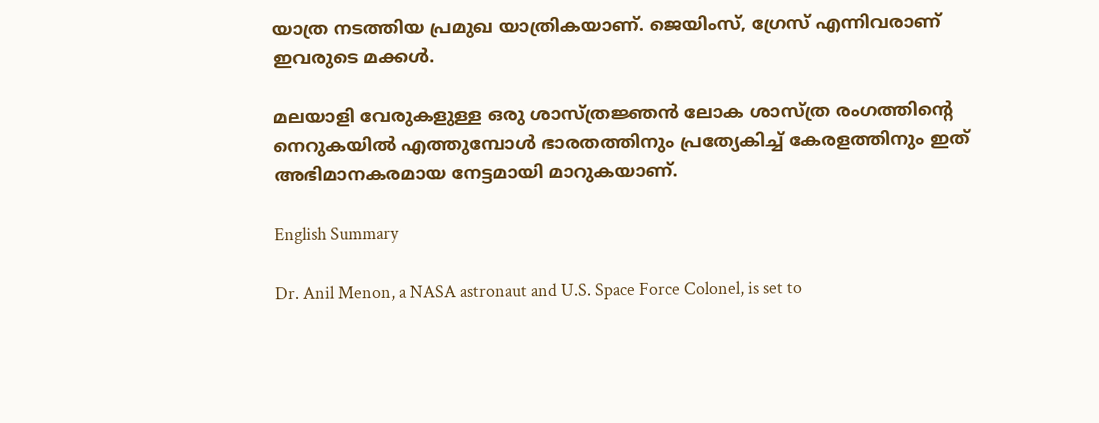യാത്ര നടത്തിയ പ്രമുഖ യാത്രികയാണ്. ജെയിംസ്, ഗ്രേസ് എന്നിവരാണ് ഇവരുടെ മക്കള്‍.

മലയാളി വേരുകളുള്ള ഒരു ശാസ്ത്രജ്ഞന്‍ ലോക ശാസ്ത്ര രംഗത്തിന്റെ നെറുകയില്‍ എത്തുമ്പോള്‍ ഭാരതത്തിനും പ്രത്യേകിച്ച് കേരളത്തിനും ഇത് അഭിമാനകരമായ നേട്ടമായി മാറുകയാണ്.

English Summary

Dr. Anil Menon, a NASA astronaut and U.S. Space Force Colonel, is set to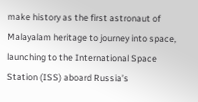make history as the first astronaut of Malayalam heritage to journey into space, launching to the International Space Station (ISS) aboard Russia’s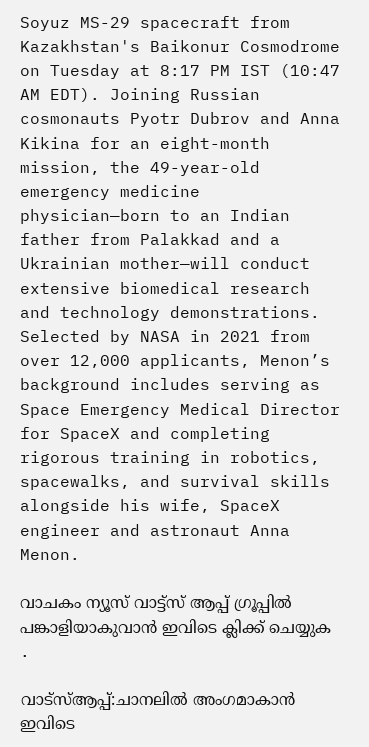Soyuz MS-29 spacecraft from Kazakhstan's Baikonur Cosmodrome on Tuesday at 8:17 PM IST (10:47 AM EDT). Joining Russian cosmonauts Pyotr Dubrov and Anna Kikina for an eight-month mission, the 49-year-old emergency medicine physician—born to an Indian father from Palakkad and a Ukrainian mother—will conduct extensive biomedical research and technology demonstrations. Selected by NASA in 2021 from over 12,000 applicants, Menon’s background includes serving as Space Emergency Medical Director for SpaceX and completing rigorous training in robotics, spacewalks, and survival skills alongside his wife, SpaceX engineer and astronaut Anna Menon.

വാചകം ന്യൂസ് വാട്ട്സ് ആപ്പ് ഗ്രൂപ്പിൽ പങ്കാളിയാകുവാൻ ഇവിടെ ക്ലിക്ക് ചെയ്യുക .

വാട്സ്ആപ്പ്:ചാനലിൽ അംഗമാകാൻ ഇവിടെ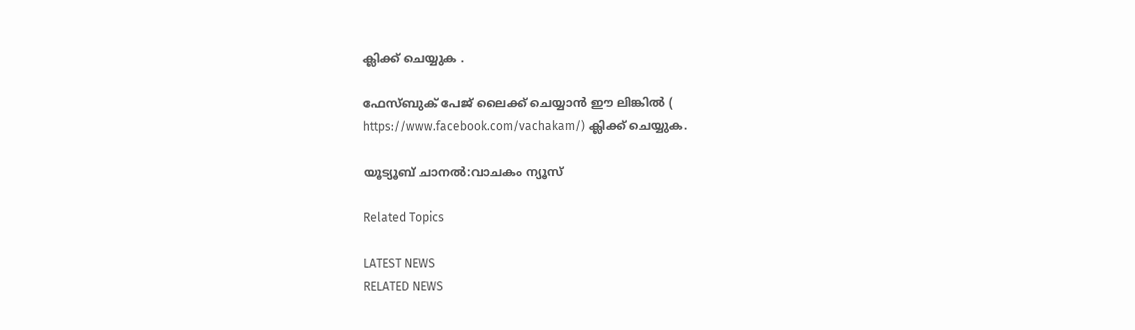ക്ലിക്ക് ചെയ്യുക .

ഫേസ്ബുക് പേജ് ലൈക്ക് ചെയ്യാൻ ഈ ലിങ്കിൽ (
https://www.facebook.com/vachakam/) ക്ലിക്ക് ചെയ്യുക.

യൂട്യൂബ് ചാനൽ:വാചകം ന്യൂസ്

Related Topics

LATEST NEWS
RELATED NEWS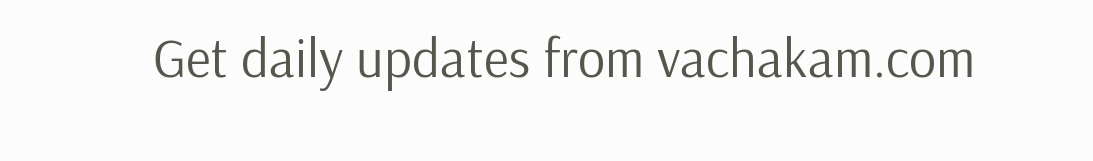Get daily updates from vachakam.com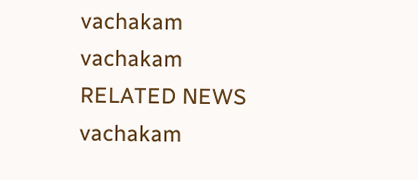vachakam
vachakam
RELATED NEWS
vachakam